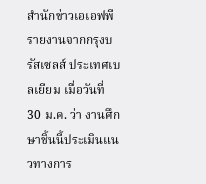สำนักข่าวเอเอฟพี รายงานจากกรุงบรัสเซลส์ ประเทศเบลเยียม เมื่อวันที่ 30 ม.ค. ว่า งานศึกษาชิ้นนี้ประเมินแนวทางการ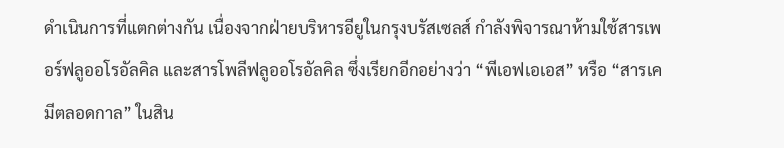ดำเนินการที่แตกต่างกัน เนื่องจากฝ่ายบริหารอียูในกรุงบรัสเซลส์ กำลังพิจารณาห้ามใช้สารเพอร์ฟลูออโรอัลคิล และสารโพลีฟลูออโรอัลคิล ซึ่งเรียกอีกอย่างว่า “พีเอฟเอเอส” หรือ “สารเคมีตลอดกาล” ในสิน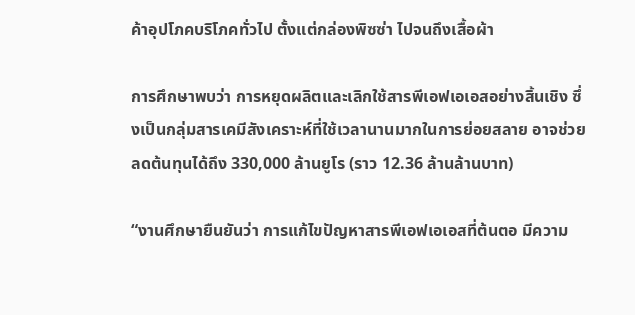ค้าอุปโภคบริโภคทั่วไป ตั้งแต่กล่องพิซซ่า ไปจนถึงเสื้อผ้า

การศึกษาพบว่า การหยุดผลิตและเลิกใช้สารพีเอฟเอเอสอย่างสิ้นเชิง ซึ่งเป็นกลุ่มสารเคมีสังเคราะห์ที่ใช้เวลานานมากในการย่อยสลาย อาจช่วยลดต้นทุนได้ถึง 330,000 ล้านยูโร (ราว 12.36 ล้านล้านบาท)

“งานศึกษายืนยันว่า การแก้ไขปัญหาสารพีเอฟเอเอสที่ต้นตอ มีความ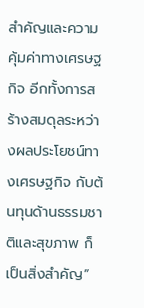สำคัญและความคุ้มค่าทางเศรษฐกิจ อีกทั้งการสร้างสมดุลระหว่างผลประโยชน์ทางเศรษฐกิจ กับต้นทุนด้านธรรมชาติและสุขภาพ ก็เป็นสิ่งสำคัญ”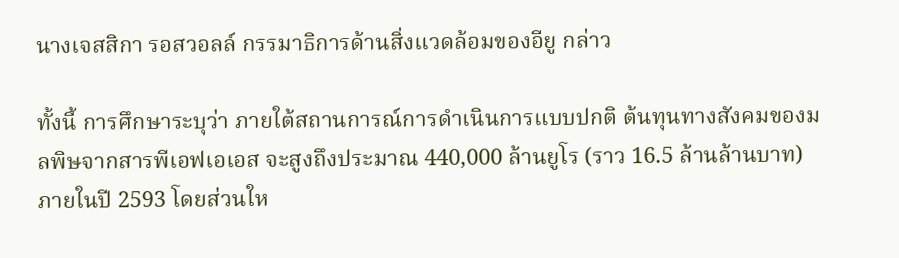นางเจสสิกา รอสวอลล์ กรรมาธิการด้านสิ่งแวดล้อมของอียู กล่าว

ทั้งนี้ การศึกษาระบุว่า ภายใต้สถานการณ์การดำเนินการแบบปกติ ต้นทุนทางสังคมของมลพิษจากสารพีเอฟเอเอส จะสูงถึงประมาณ 440,000 ล้านยูโร (ราว 16.5 ล้านล้านบาท) ภายในปี 2593 โดยส่วนให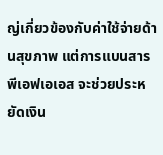ญ่เกี่ยวข้องกับค่าใช้จ่ายด้านสุขภาพ แต่การแบนสารพีเอฟเอเอส จะช่วยประหยัดเงิน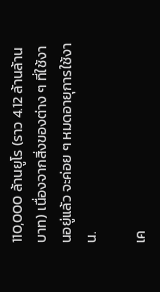110,000 ล้านยูโร (ราว 4.12 ล้านล้านบาท) เนื่องจากสิ่งของต่าง ๆ ที่ใช้งานอยู่แล้ว จะค่อย ๆ หมดอายุการใช้งาน.

เค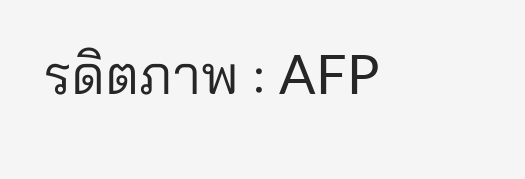รดิตภาพ : AFP